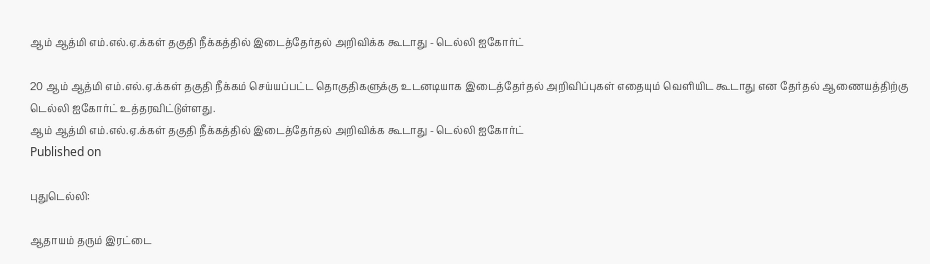ஆம் ஆத்மி எம்.எல்.ஏ.க்கள் தகுதி நீக்கத்தில் இடைத்தேர்தல் அறிவிக்க கூடாது - டெல்லி ஐகோர்ட்

20 ஆம் ஆத்மி எம்.எல்.ஏ.க்கள் தகுதி நீக்கம் செய்யப்பட்ட தொகுதிகளுக்கு உடனடியாக இடைத்தேர்தல் அறிவிப்புகள் எதையும் வெளியிட கூடாது என தேர்தல் ஆணையத்திற்கு டெல்லி ஐகோர்ட் உத்தரவிட்டுள்ளது.
ஆம் ஆத்மி எம்.எல்.ஏ.க்கள் தகுதி நீக்கத்தில் இடைத்தேர்தல் அறிவிக்க கூடாது - டெல்லி ஐகோர்ட்
Published on

புதுடெல்லி:

ஆதாயம் தரும் இரட்டை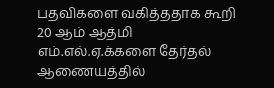பதவிகளை வகித்ததாக கூறி 20 ஆம் ஆத்மி எம்.எல்.ஏ.க்களை தேர்தல் ஆணையத்தில்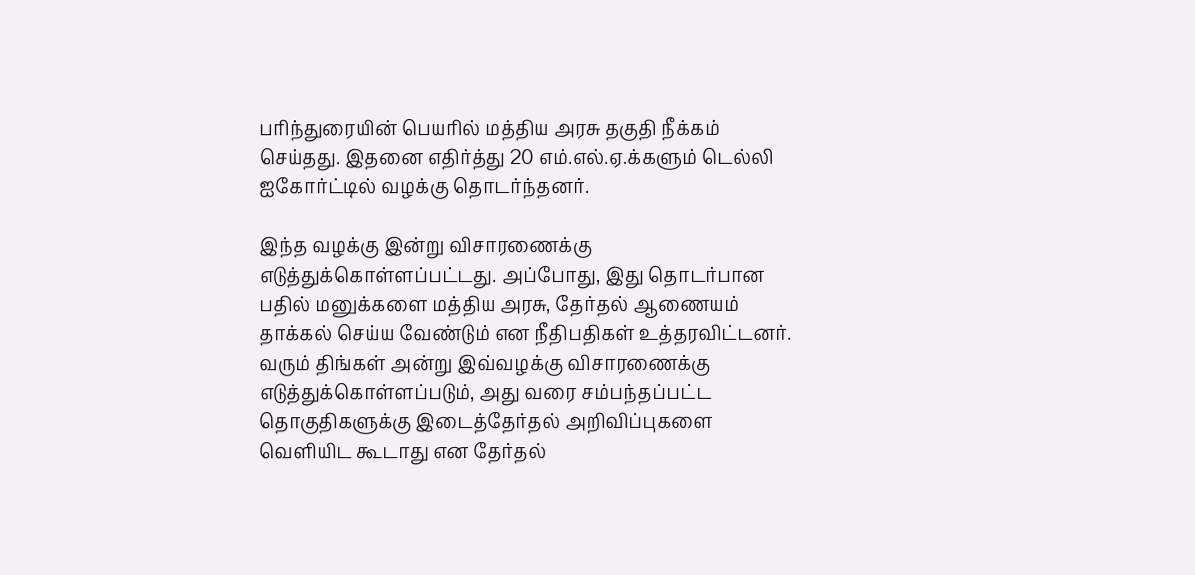பரிந்துரையின் பெயரில் மத்திய அரசு தகுதி நீக்கம் செய்தது. இதனை எதிர்த்து 20 எம்.எல்.ஏ.க்களும் டெல்லி ஐகோர்ட்டில் வழக்கு தொடர்ந்தனர்.

இந்த வழக்கு இன்று விசாரணைக்கு எடுத்துக்கொள்ளப்பட்டது. அப்போது, இது தொடர்பான பதில் மனுக்களை மத்திய அரசு, தேர்தல் ஆணையம் தாக்கல் செய்ய வேண்டும் என நீதிபதிகள் உத்தரவிட்டனர். வரும் திங்கள் அன்று இவ்வழக்கு விசாரணைக்கு எடுத்துக்கொள்ளப்படும், அது வரை சம்பந்தப்பட்ட தொகுதிகளுக்கு இடைத்தேர்தல் அறிவிப்புகளை வெளியிட கூடாது என தேர்தல்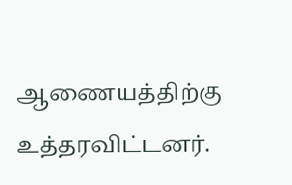ஆணையத்திற்கு உத்தரவிட்டனர்.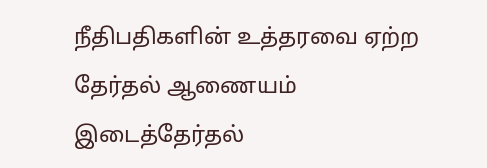நீதிபதிகளின் உத்தரவை ஏற்ற தேர்தல் ஆணையம் இடைத்தேர்தல்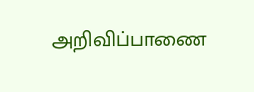அறிவிப்பாணை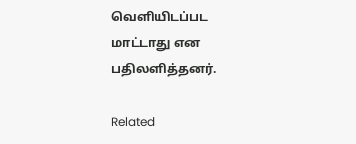வெளியிடப்பட மாட்டாது என பதிலளித்தனர்.

Related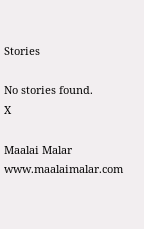Stories

No stories found.
X

Maalai Malar
www.maalaimalar.com